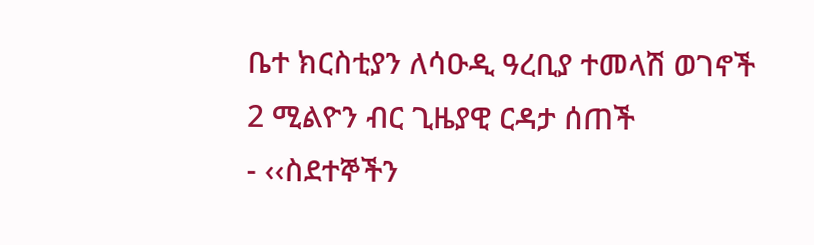ቤተ ክርስቲያን ለሳዑዲ ዓረቢያ ተመላሽ ወገኖች 2 ሚልዮን ብር ጊዜያዊ ርዳታ ሰጠች
- ‹‹ስደተኞችን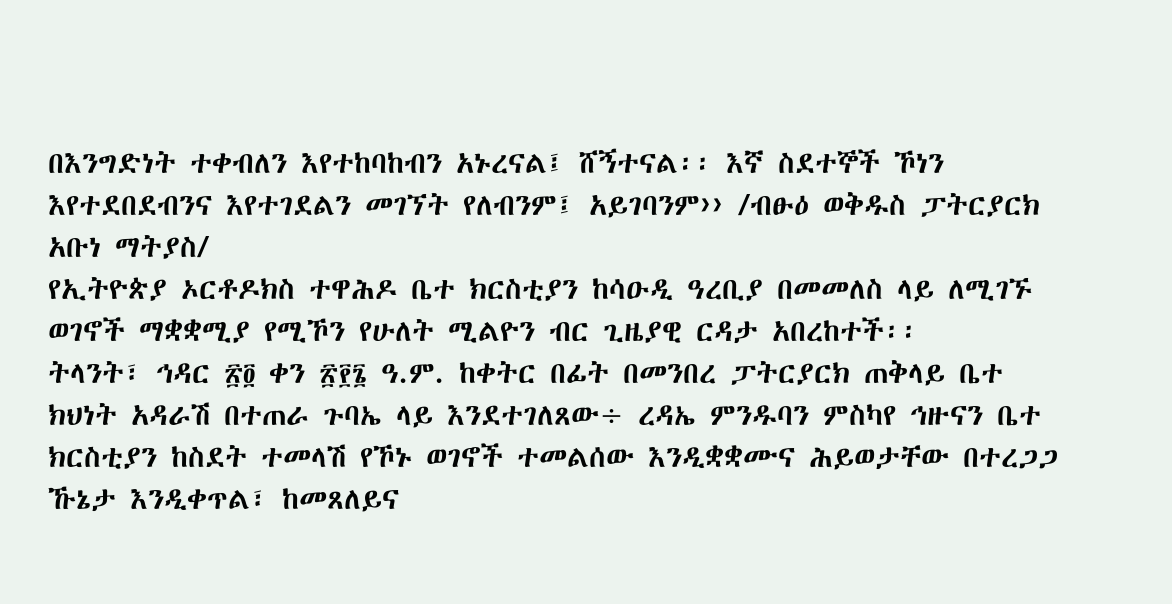በእንግድነት ተቀብለን እየተከባከብን አኑረናል፤ ሸኝተናል፡፡ እኛ ስደተኞች ኾነን እየተደበደብንና እየተገደልን መገኘት የለብንም፤ አይገባንም›› /ብፁዕ ወቅዱስ ፓትርያርክ አቡነ ማትያስ/
የኢትዮጵያ ኦርቶዶክስ ተዋሕዶ ቤተ ክርስቲያን ከሳዑዲ ዓረቢያ በመመለስ ላይ ለሚገኙ ወገኖች ማቋቋሚያ የሚኾን የሁለት ሚልዮን ብር ጊዜያዊ ርዳታ አበረከተች፡፡
ትላንት፣ ኅዳር ፳፬ ቀን ፳፻፮ ዓ.ም. ከቀትር በፊት በመንበረ ፓትርያርክ ጠቅላይ ቤተ ክህነት አዳራሽ በተጠራ ጉባኤ ላይ እንደተገለጸው÷ ረዳኤ ምንዱባን ምስካየ ኅዙናን ቤተ ክርስቲያን ከስደት ተመላሽ የኾኑ ወገኖች ተመልሰው እንዲቋቋሙና ሕይወታቸው በተረጋጋ ኹኔታ እንዲቀጥል፣ ከመጸለይና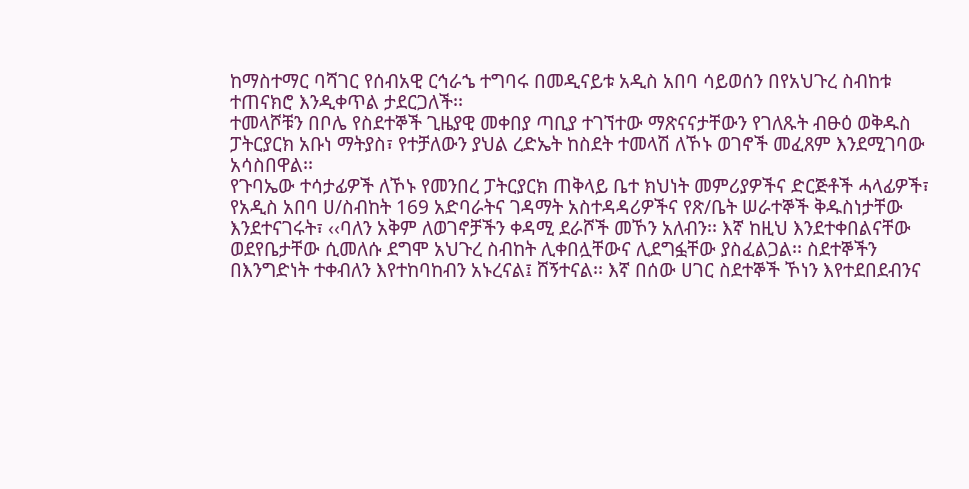ከማስተማር ባሻገር የሰብአዊ ርኅራኄ ተግባሩ በመዲናይቱ አዲስ አበባ ሳይወሰን በየአህጉረ ስብከቱ ተጠናክሮ እንዲቀጥል ታደርጋለች፡፡
ተመላሾቹን በቦሌ የስደተኞች ጊዜያዊ መቀበያ ጣቢያ ተገኘተው ማጽናናታቸውን የገለጹት ብፁዕ ወቅዱስ ፓትርያርክ አቡነ ማትያስ፣ የተቻለውን ያህል ረድኤት ከስደት ተመላሽ ለኾኑ ወገኖች መፈጸም እንደሚገባው አሳስበዋል፡፡
የጉባኤው ተሳታፊዎች ለኾኑ የመንበረ ፓትርያርክ ጠቅላይ ቤተ ክህነት መምሪያዎችና ድርጅቶች ሓላፊዎች፣ የአዲስ አበባ ሀ/ስብከት 169 አድባራትና ገዳማት አስተዳዳሪዎችና የጽ/ቤት ሠራተኞች ቅዱስነታቸው እንደተናገሩት፣ ‹‹ባለን አቅም ለወገኖቻችን ቀዳሚ ደራሾች መኾን አለብን፡፡ እኛ ከዚህ እንደተቀበልናቸው ወደየቤታቸው ሲመለሱ ደግሞ አህጉረ ስብከት ሊቀበሏቸውና ሊደግፏቸው ያስፈልጋል፡፡ ስደተኞችን በእንግድነት ተቀብለን እየተከባከብን አኑረናል፤ ሸኝተናል፡፡ እኛ በሰው ሀገር ስደተኞች ኾነን እየተደበደብንና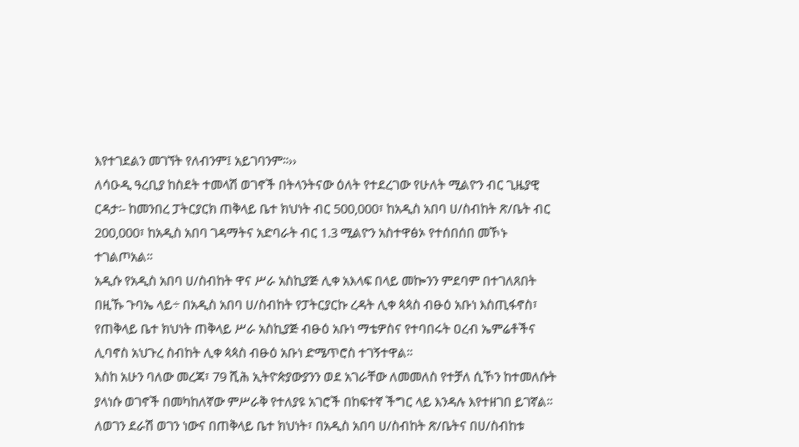እየተገደልን መገኘት የለብንም፤ አይገባንም፡፡››
ለሳዑዲ ዓረቢያ ከስደት ተመላሽ ወገኖች በትላንትናው ዕለት የተደረገው የሁለት ሚልዮን ብር ጊዜያዊ ርዳታ፡- ከመንበረ ፓትርያርክ ጠቅላይ ቤተ ክህነት ብር 500,000፣ ከአዲስ አበባ ሀ/ስብከት ጽ/ቤት ብር 200,000፣ ከአዲስ አበባ ገዳማትና አድባራት ብር 1.3 ሚልዮን አስተዋፅኦ የተሰበሰበ መኾኑ ተገልጦአል፡፡
አዲሱ የአዲስ አበባ ሀ/ስብከት ዋና ሥራ አስኪያጅ ሊቀ አእላፍ በላይ መኰንን ምደባም በተገለጸበት በዚኹ ጉባኤ ላይ÷ በአዲስ አበባ ሀ/ስብከት የፓትርያርኩ ረዳት ሊቀ ጳጳስ ብፁዕ አቡነ እስጢፋኖስ፣ የጠቅላይ ቤተ ክህነት ጠቅላይ ሥራ አስኪያጅ ብፁዕ አቡነ ማቴዎስና የተባበሩት ዐረብ ኤምሬቶችና ሊባኖስ አህጉረ ስብከት ሊቀ ጳጳስ ብፁዕ አቡነ ድሜጥሮስ ተገኝተዋል፡፡
እስከ አሁን ባለው መረጃ፣ 79 ሺሕ ኢትዮጵያውያንን ወደ አገራቸው ለመመለስ የተቻለ ሲኾን ከተመለሱት ያላነሱ ወገኖች በመካከለኛው ምሥራቅ የተለያዩ አገሮች በከፍተኛ ችግር ላይ እንዳሉ እየተዘገበ ይገኛል፡፡ ለወገን ደራሽ ወገን ነውና በጠቅላይ ቤተ ክህነት፣ በአዲስ አበባ ሀ/ስብከት ጽ/ቤትና በሀ/ስብከቱ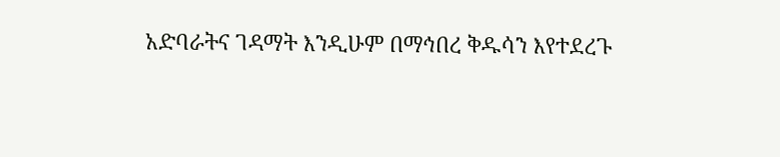አድባራትና ገዳማት እንዲሁም በማኅበረ ቅዱሳን እየተደረጉ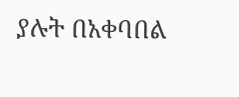ያሉት በአቀባበል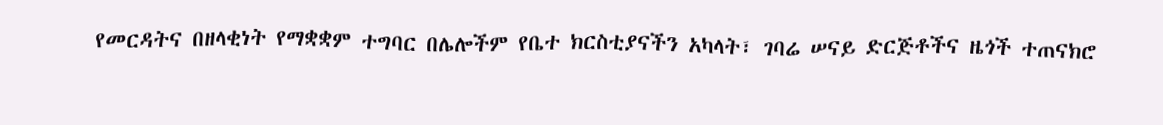የመርዳትና በዘላቂነት የማቋቋም ተግባር በሌሎችም የቤተ ክርስቲያናችን አካላት፣ ገባሬ ሠናይ ድርጅቶችና ዜጎች ተጠናክሮ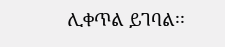ሊቀጥል ይገባል፡፡